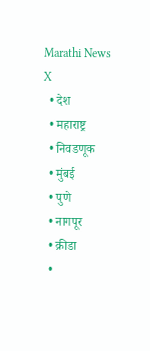Marathi News
X
  • देश
  • महाराष्ट्र
  • निवडणूक
  • मुंबई
  • पुणे
  • नागपूर
  • क्रीडा
  •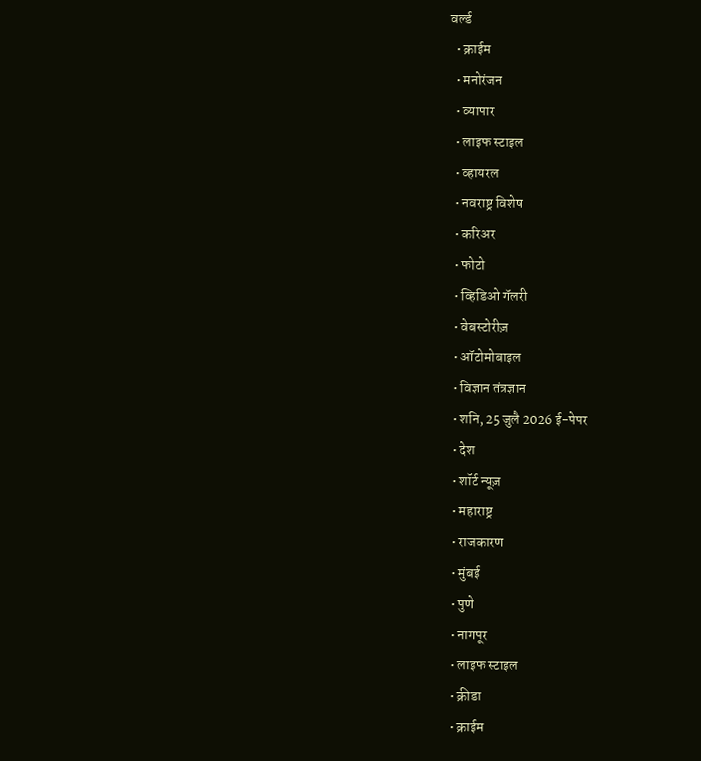वर्ल्ड
  • क्राईम
  • मनोरंजन
  • व्यापार
  • लाइफ स्टाइल
  • व्हायरल
  • नवराष्ट्र विशेष
  • करिअर
  • फोटो
  • व्हिडिओ गॅलरी
  • वेबस्टोरीज़
  • ऑटोमोबाइल
  • विज्ञान तंत्रज्ञान
  • शनि, 25 जुलै 2026 ई-पेपर
  • देश
  • शॉर्ट न्यूज़
  • महाराष्ट्र
  • राजकारण
  • मुंबई
  • पुणे
  • नागपूर
  • लाइफ स्टाइल
  • क्रीडा
  • क्राईम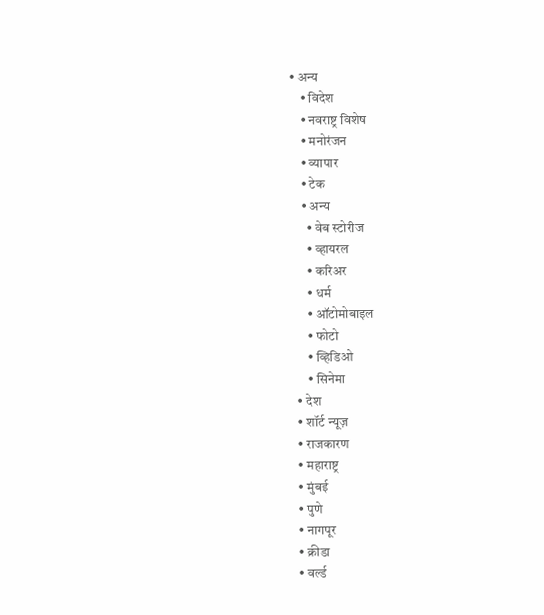• अन्य
    • विदेश
    • नवराष्ट्र विशेष
    • मनोरंजन
    • व्यापार
    • टेक
    • अन्य
      • वेब स्टोरीज
      • व्हायरल
      • करिअर
      • धर्म
      • ऑटोमोबाइल
      • फोटो
      • व्हिडिओ
      • सिनेमा
  • देश
  • शॉर्ट न्यूज़
  • राजकारण
  • महाराष्ट्र
  • मुंबई
  • पुणे
  • नागपूर
  • क्रीडा
  • वर्ल्ड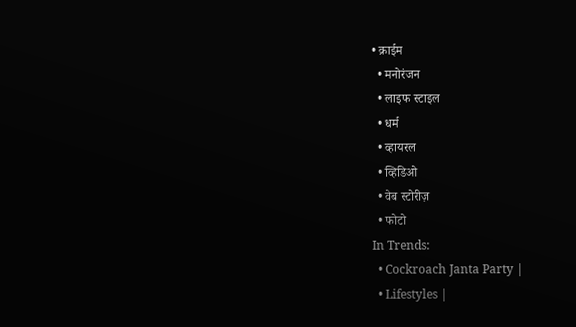• क्राईम
  • मनोरंजन
  • लाइफ स्टाइल
  • धर्म
  • व्हायरल
  • व्हिडिओ
  • वेब स्टोरीज़
  • फोटो
In Trends:
  • Cockroach Janta Party |
  • Lifestyles |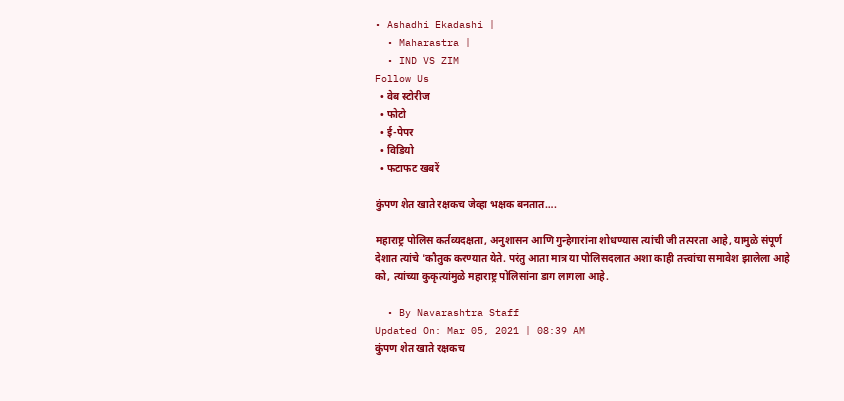• Ashadhi Ekadashi |
  • Maharastra |
  • IND VS ZIM
Follow Us
  • वेब स्टोरीज
  • फोटो
  • ई-पेपर
  • विडियो
  • फटाफट खबरें

कुंपण शेत खाते रक्षकच जेव्हा भक्षक बनतात….

महाराष्ट्र पोलिस कर्तव्यदक्षता, अनुशासन आणि गुन्हेगारांना शोधण्यास त्यांची जी तत्परता आहे, यामुळे संपूर्ण देशात त्यांचे 'कौतुक करण्यात येते. परंतु आता मात्र या पोलिसदलात अशा काही तत्त्वांचा समावेश झालेला आहे को, त्यांच्या कुकृत्यांमुळे महाराष्ट्र पोलिसांना डाग लागला आहे.

  • By Navarashtra Staff
Updated On: Mar 05, 2021 | 08:39 AM
कुंपण शेत खाते रक्षकच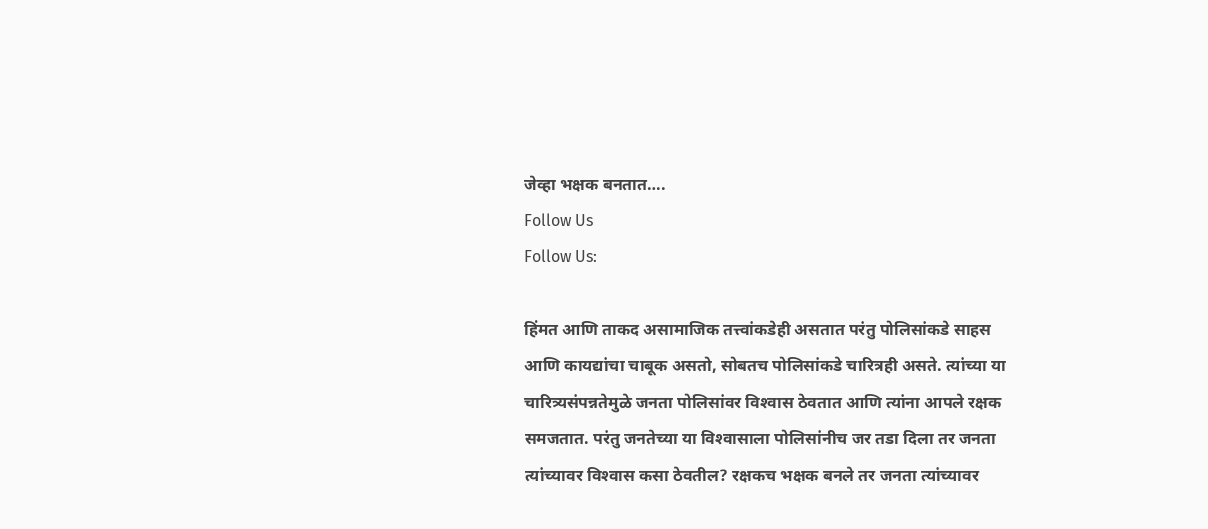जेव्हा भक्षक बनतात….
Follow Us
Follow Us:

हिंमत आणि ताकद असामाजिक तत्त्वांकडेही असतात परंतु पोलिसांकडे साहस आणि कायद्यांचा चाबूक असतो, सोबतच पोलिसांकडे चारित्रही असते. त्यांच्या या चारित्र्यसंपन्नतेमुळे जनता पोलिसांवर विश्‍वास ठेवतात आणि त्यांना आपले रक्षक समजतात. परंतु जनतेच्या या विश्‍वासाला पोलिसांनीच जर तडा दिला तर जनता त्यांच्यावर विश्‍वास कसा ठेवतील? रक्षकच भक्षक बनले तर जनता त्यांच्यावर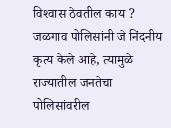विश्‍वास ठेवतील काय ? जळगाव पोलिसांनी जे निंदनीय कृत्य केले आहे, त्यामुळे राज्यातील जनतेचा पोलिसांवरील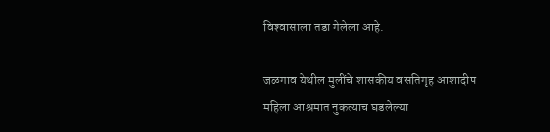विश्‍वासाला तडा गेलेला आहे.

जळगाव येथील मुलींचे शासकीय वसतिगृह आशादीप महिला आश्रमात नुकत्याच घडलेल्या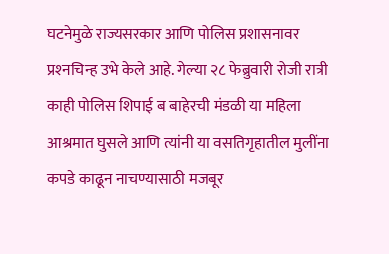घटनेमुळे राज्यसरकार आणि पोलिस प्रशासनावर प्रश्‍नचिन्ह उभे केले आहे. गेल्या २८ फेब्रुवारी रोजी रात्री काही पोलिस शिपाई ब बाहेरची मंडळी या महिला आश्रमात घुसले आणि त्यांनी या वसतिगृहातील मुलींना कपडे काढून नाचण्यासाठी मजबूर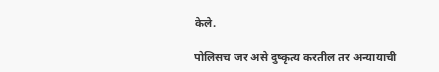केले.

पोलिसच जर असे दुष्कृत्य करतील तर अन्यायाची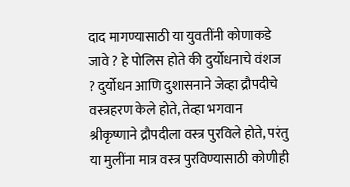दाद मागण्यासाठी या युवतींनी कोणाकडे जावे ? हे पोलिस होते की दुर्योधनाचे वंशज ? दुर्योधन आणि दुशासनाने जेव्हा द्रौपदीचे वस्त्रहरण केले होते, तेव्हा भगवान श्रीकृष्णाने द्रौपदीला वस्त्र पुरविले होते, परंतु या मुलींना मात्र वस्त्र पुरविण्यासाठी कोणीही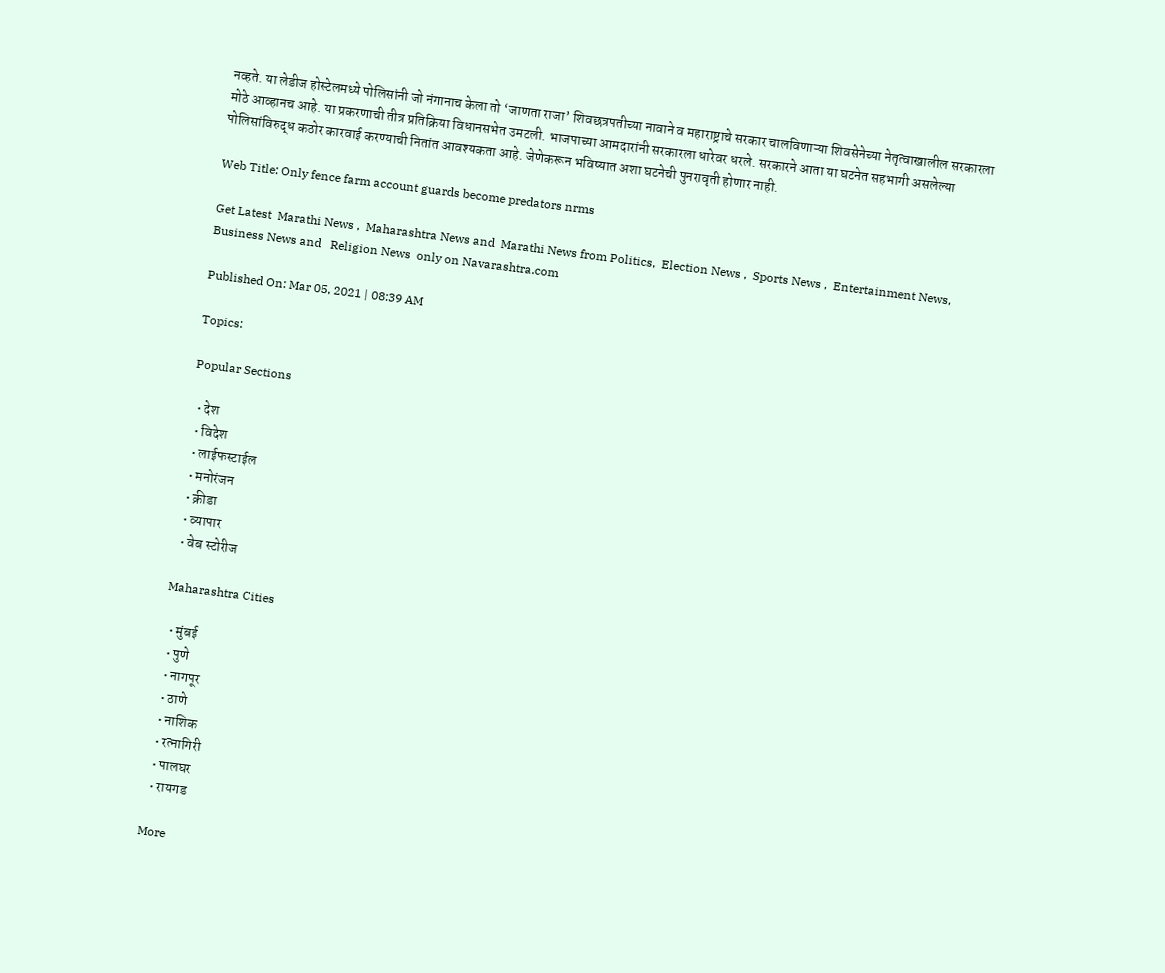नव्हते. या लेडीज होस्टेलमध्ये पोलिसांनी जो नंगानाच केला तो ‘जाणता राजा’ शिवछत्रपतीच्या नावाने व महाराष्ट्राचे सरकार चालविणाऱ्या शिवसेनेच्या नेतृत्वाखालील सरकारला मोठे आव्हानच आहे. या प्रकरणाची तीत्र प्रतिक्रिया विधानसभेत उमटली. भाजपाच्या आमदारांनी सरकारला धारेवर धरले. सरकारने आता या घटनेत सहभागी असलेल्या पोलिसांविरुद्ध कठोर कारवाई करण्याची नितांत आवश्यकता आहे. जेणेकरून भविष्यात अशा घटनेची पुनरावृती होणार नाही.

Web Title: Only fence farm account guards become predators nrms

Get Latest  Marathi News ,  Maharashtra News and  Marathi News from Politics,  Election News ,  Sports News ,  Entertainment News,  Business News and   Religion News  only on Navarashtra.com

Published On: Mar 05, 2021 | 08:39 AM

Topics:

Popular Sections

  • देश
  • विदेश
  • लाईफस्टाईल
  • मनोरंजन
  • क्रीडा
  • व्यापार
  • वेब स्टोरीज

Maharashtra Cities

  • मुंबई
  • पुणे
  • नागपूर
  • ठाणे
  • नाशिक
  • रत्नागिरी
  • पालघर
  • रायगड

More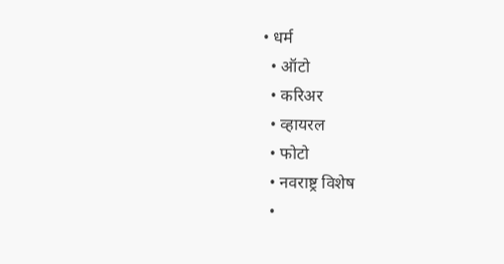• धर्म
  • ऑटो
  • करिअर
  • व्हायरल
  • फोटो
  • नवराष्ट्र विशेष
  •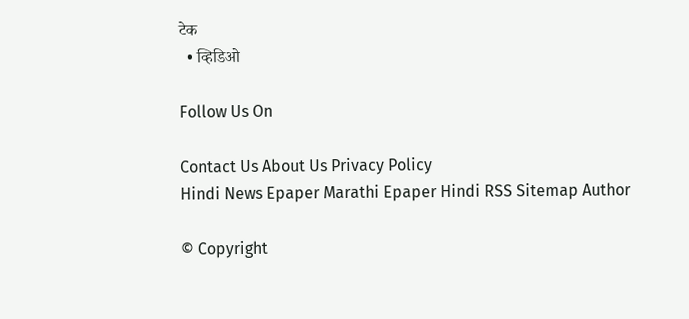टेक
  • व्हिडिओ

Follow Us On

Contact Us About Us Privacy Policy
Hindi News Epaper Marathi Epaper Hindi RSS Sitemap Author

© Copyright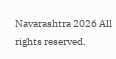Navarashtra 2026 All rights reserved.